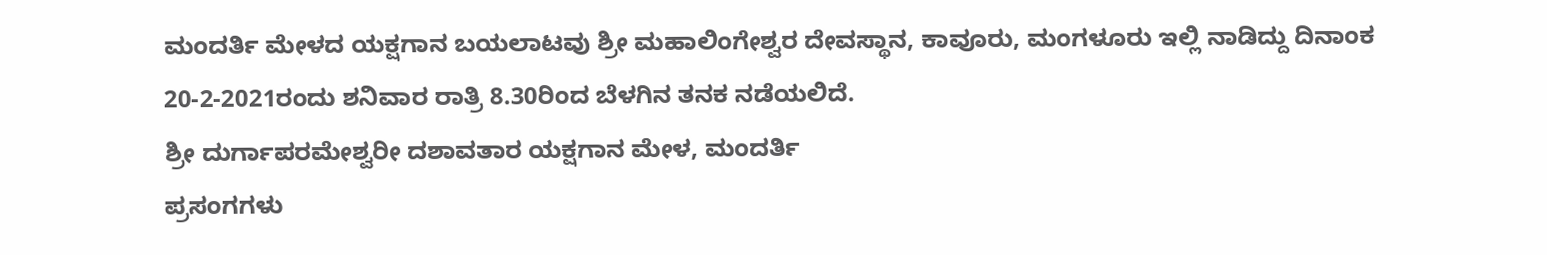ಮಂದರ್ತಿ ಮೇಳದ ಯಕ್ಷಗಾನ ಬಯಲಾಟವು ಶ್ರೀ ಮಹಾಲಿಂಗೇಶ್ವರ ದೇವಸ್ಥಾನ, ಕಾವೂರು, ಮಂಗಳೂರು ಇಲ್ಲಿ ನಾಡಿದ್ದು ದಿನಾಂಕ 20-2-2021ರಂದು ಶನಿವಾರ ರಾತ್ರಿ 8.30ರಿಂದ ಬೆಳಗಿನ ತನಕ ನಡೆಯಲಿದೆ.
ಶ್ರೀ ದುರ್ಗಾಪರಮೇಶ್ವರೀ ದಶಾವತಾರ ಯಕ್ಷಗಾನ ಮೇಳ, ಮಂದರ್ತಿ
ಪ್ರಸಂಗಗಳು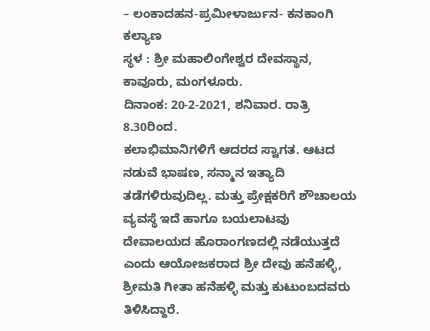– ಲಂಕಾದಹನ-ಪ್ರಮೀಳಾರ್ಜುನ- ಕನಕಾಂಗಿ ಕಲ್ಯಾಣ
ಸ್ಥಳ : ಶ್ರೀ ಮಹಾಲಿಂಗೇಶ್ವರ ದೇವಸ್ಥಾನ, ಕಾವೂರು, ಮಂಗಳೂರು.
ದಿನಾಂಕ: 20-2-2021, ಶನಿವಾರ. ರಾತ್ರಿ 8.30ರಿಂದ.
ಕಲಾಭಿಮಾನಿಗಳಿಗೆ ಆದರದ ಸ್ವಾಗತ. ಆಟದ ನಡುವೆ ಭಾಷಣ, ಸನ್ಮಾನ ಇತ್ಯಾದಿ ತಡೆಗಳಿರುವುದಿಲ್ಲ. ಮತ್ತು ಪ್ರೇಕ್ಷಕರಿಗೆ ಶೌಚಾಲಯ ವ್ಯವಸ್ಥೆ ಇದೆ ಹಾಗೂ ಬಯಲಾಟವು ದೇವಾಲಯದ ಹೊರಾಂಗಣದಲ್ಲಿ ನಡೆಯುತ್ತದೆ ಎಂದು ಆಯೋಜಕರಾದ ಶ್ರೀ ದೇವು ಹನೆಹಳ್ಳಿ, ಶ್ರೀಮತಿ ಗೀತಾ ಹನೆಹಳ್ಳಿ ಮತ್ತು ಕುಟುಂಬದವರು ತಿಳಿಸಿದ್ದಾರೆ.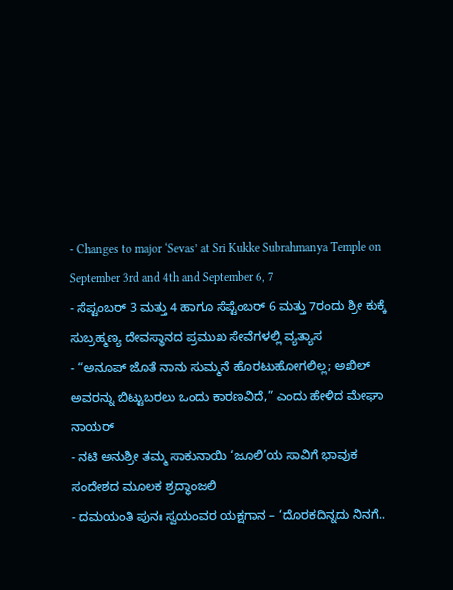- Changes to major ‘Sevas’ at Sri Kukke Subrahmanya Temple on September 3rd and 4th and September 6, 7
- ಸೆಪ್ಟಂಬರ್ 3 ಮತ್ತು 4 ಹಾಗೂ ಸೆಪ್ಟೆಂಬರ್ 6 ಮತ್ತು 7ರಂದು ಶ್ರೀ ಕುಕ್ಕೆ ಸುಬ್ರಹ್ಮಣ್ಯ ದೇವಸ್ಥಾನದ ಪ್ರಮುಖ ಸೇವೆಗಳಲ್ಲಿ ವ್ಯತ್ಯಾಸ
- “ಅನೂಪ್ ಜೊತೆ ನಾನು ಸುಮ್ಮನೆ ಹೊರಟುಹೋಗಲಿಲ್ಲ; ಅಖಿಲ್ ಅವರನ್ನು ಬಿಟ್ಟುಬರಲು ಒಂದು ಕಾರಣವಿದೆ,” ಎಂದು ಹೇಳಿದ ಮೇಘಾ ನಾಯರ್
- ನಟಿ ಅನುಶ್ರೀ ತಮ್ಮ ಸಾಕುನಾಯಿ ‘ಜೂಲಿ’ಯ ಸಾವಿಗೆ ಭಾವುಕ ಸಂದೇಶದ ಮೂಲಕ ಶ್ರದ್ಧಾಂಜಲಿ
- ದಮಯಂತಿ ಪುನಃ ಸ್ವಯಂವರ ಯಕ್ಷಗಾನ – ‘ದೊರಕದಿನ್ನದು ನಿನಗೆ..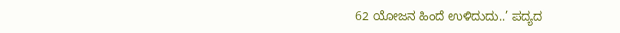62 ಯೋಜನ ಹಿಂದೆ ಉಳಿದುದು..’ ಪದ್ಯದ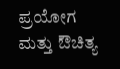ಪ್ರಯೋಗ ಮತ್ತು ಔಚಿತ್ಯ